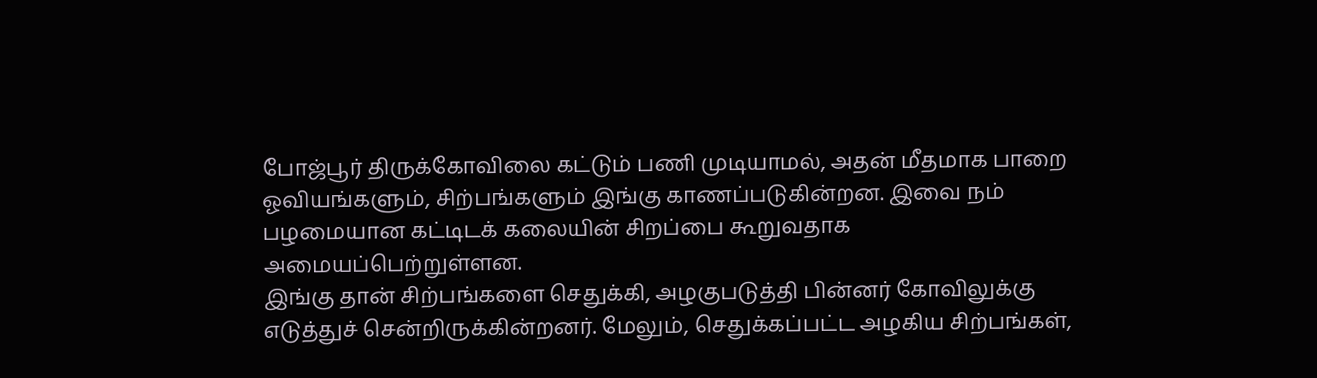போஜ்பூர் திருக்கோவிலை கட்டும் பணி முடியாமல், அதன் மீதமாக பாறை ஓவியங்களும், சிற்பங்களும் இங்கு காணப்படுகின்றன. இவை நம் பழமையான கட்டிடக் கலையின் சிறப்பை கூறுவதாக அமையப்பெற்றுள்ளன.
இங்கு தான் சிற்பங்களை செதுக்கி, அழகுபடுத்தி பின்னர் கோவிலுக்கு எடுத்துச் சென்றிருக்கின்றனர். மேலும், செதுக்கப்பட்ட அழகிய சிற்பங்கள்,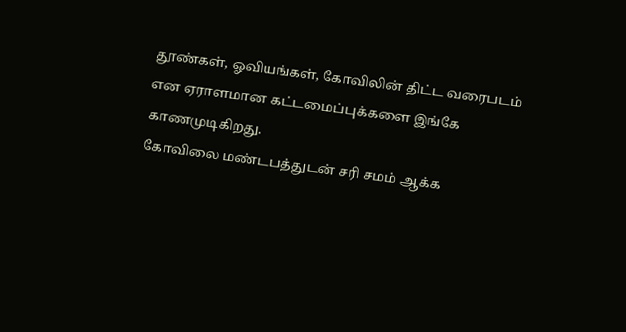தூண்கள், ஓவியங்கள், கோவிலின் திட்ட வரைபடம் என ஏராளமான கட்டமைப்புக்களை இங்கே காணமுடிகிறது.
கோவிலை மண்டபத்துடன் சரி சமம் ஆக்க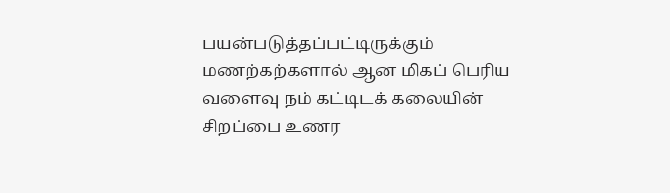பயன்படுத்தப்பட்டிருக்கும் மணற்கற்களால் ஆன மிகப் பெரிய வளைவு நம் கட்டிடக் கலையின் சிறப்பை உணர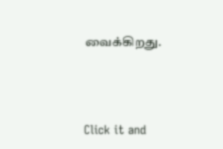வைக்கிறது.



Click it and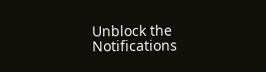Unblock the Notifications